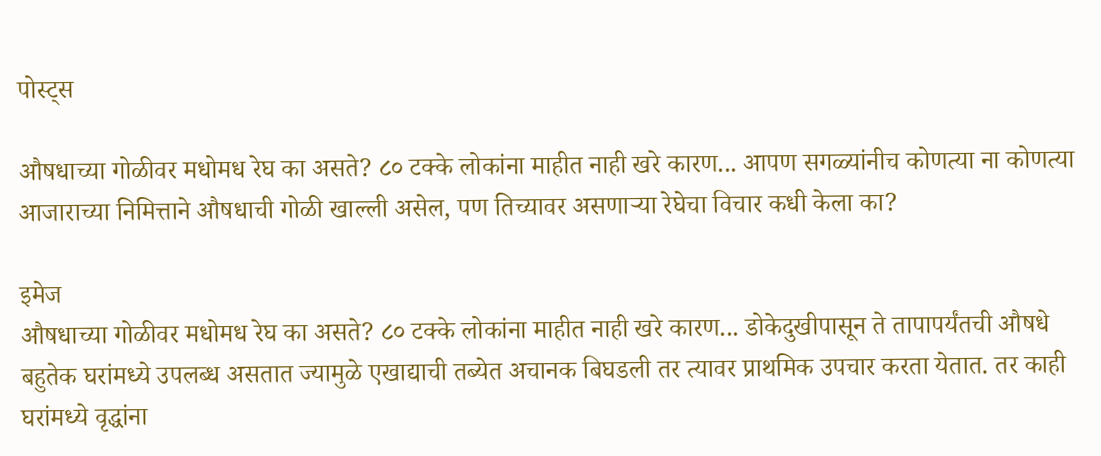पोस्ट्स

औषधाच्या गोळीवर मधोमध रेघ का असते? ८० टक्के लोकांना माहीत नाही खरे कारण... आपण सगळ्यांनीच कोणत्या ना कोणत्या आजाराच्या निमित्ताने औषधाची गोळी खाल्ली असेल, पण तिच्यावर असणाऱ्या रेघेचा विचार कधी केला का?

इमेज
औषधाच्या गोळीवर मधोमध रेघ का असते? ८० टक्के लोकांना माहीत नाही खरे कारण... डोकेदुखीपासून ते तापापर्यंतची औषधे बहुतेक घरांमध्ये उपलब्ध असतात ज्यामुळे एखाद्याची तब्येत अचानक बिघडली तर त्यावर प्राथमिक उपचार करता येतात. तर काही घरांमध्ये वृद्धांना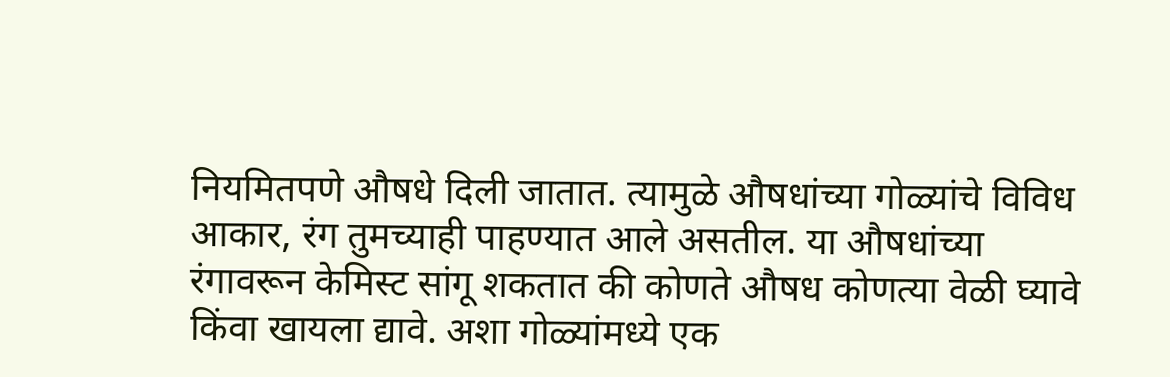नियमितपणे औषधे दिली जातात. त्यामुळे औषधांच्या गोळ्यांचे विविध आकार, रंग तुमच्याही पाहण्यात आले असतील. या औषधांच्या रंगावरून केमिस्ट सांगू शकतात की कोणते औषध कोणत्या वेळी घ्यावे किंवा खायला द्यावे. अशा गोळ्यांमध्ये एक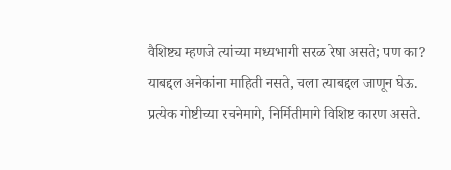वैशिष्ट्य म्हणजे त्यांच्या मध्यभागी सरळ रेषा असते; पण का? याबद्दल अनेकांना माहिती नसते, चला त्याबद्दल जाणून घेऊ. प्रत्येक गोष्टीच्या रचनेमागे, निर्मितीमागे विशिष्ट कारण असते.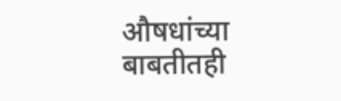औषधांच्या बाबतीतही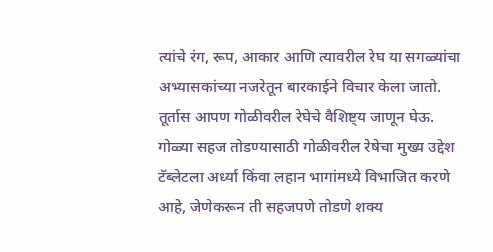त्यांचे रंग, रूप, आकार आणि त्यावरील रेघ या सगळ्यांचा अभ्यासकांच्या नजरेतून बारकाईने विचार केला जातो. तूर्तास आपण गोळीवरील रेघेचे वैशिष्ट्य जाणून घेऊ. गोळ्या सहज तोडण्यासाठी गोळीवरील रेषेचा मुख्य उद्देश टॅब्लेटला अर्ध्या किंवा लहान भागांमध्ये विभाजित करणे आहे, जेणेकरून ती सहजपणे तोडणे शक्य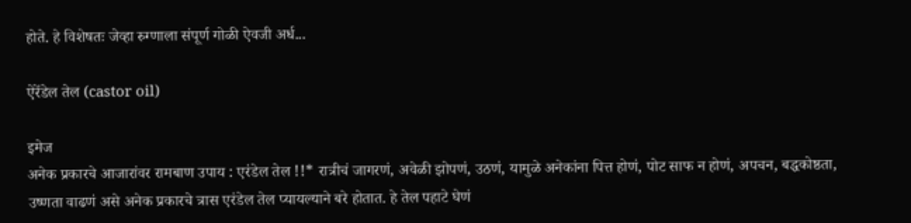होते. हे विशेषतः जेव्हा रुग्णाला संपूर्ण गोळी ऐवजी अर्ध...

ऐरेंडेल तेल (castor oil)

इमेज
अनेक प्रकारचे आजारांवर रामबाण उपाय : एरंडेल तेल !!* रात्रीचं जागरणं, अवेळी झोपणं, उठणं, यामुळे अनेकांना पित्त होणं, पोट साफ न होणं, अपचन, बद्धकोष्ठता, उष्णता वाढणं असे अनेक प्रकारचे त्रास एरंडेल तेल प्यायल्याने बरे होतात. हे तेल पहाटे घेणं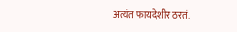अत्यंत फायदेशीर ठरतं.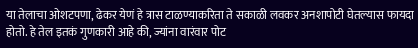या तेलाचा ओशटपणा, ढेकर येणं हे त्रास टाळण्याकरिता ते सकाळी लवकर अनशापोटी घेतल्यास फायदा होतो. हे तेल इतकं गुणकारी आहे की, ज्यांना वारंवार पोट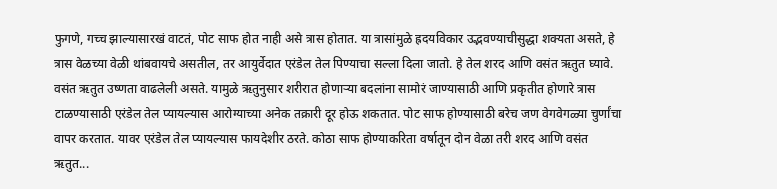फुगणे, गच्च झाल्यासारखं वाटतं, पोट साफ होत नाही असे त्रास होतात. या त्रासांमुळे ह्रदयविकार उद्भवण्याचीसुद्धा शक्यता असते, हे त्रास वेळच्या वेळी थांबवायचे असतील, तर आयुर्वेदात एरंडेल तेल पिण्याचा सल्ला दिला जातो. हे तेल शरद आणि वसंत ऋतुत घ्यावे. वसंत ऋतुत उष्णता वाढलेली असते. यामुळे ऋतुनुसार शरीरात होणाऱ्या बदलांना सामोरं जाण्यासाठी आणि प्रकृतीत होणारे त्रास टाळण्यासाठी एरंडेल तेल प्यायल्यास आरोग्याच्या अनेक तक्रारी दूर होऊ शकतात. पोट साफ होण्यासाठी बरेच जण वेगवेगळ्या चुर्णांचा वापर करतात. यावर एरंडेल तेल प्यायल्यास फायदेशीर ठरते. कोठा साफ होण्याकरिता वर्षातून दोन वेळा तरी शरद आणि वसंत ऋतुत...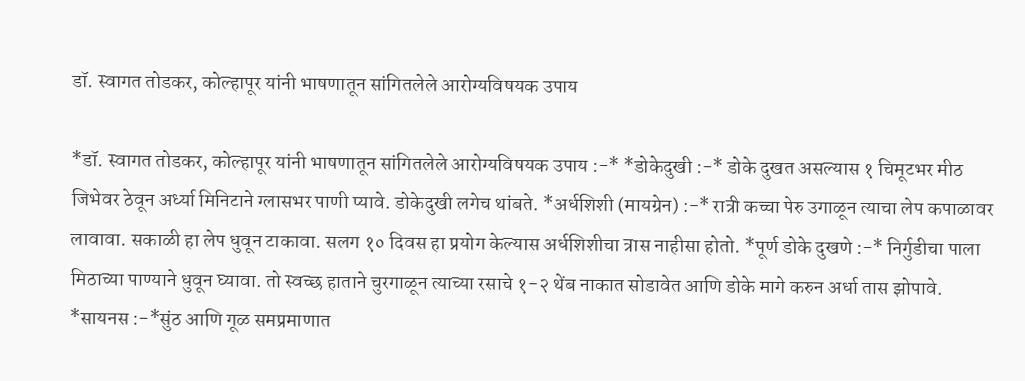डॉ. स्वागत तोडकर, कोल्हापूर यांनी भाषणातून सांगितलेले आरोग्यविषयक उपाय

*डॉ. स्वागत तोडकर, कोल्हापूर यांनी भाषणातून सांगितलेले आरोग्यविषयक उपाय :-* *डोकेदुखी :-* डोके दुखत असल्यास १ चिमूटभर मीठ जिभेवर ठेवून अर्ध्या मिनिटाने ग्लासभर पाणी प्यावे. डोकेदुखी लगेच थांबते. *अर्धशिशी (मायग्रेन) :-* रात्री कच्चा पेरु उगाळून त्याचा लेप कपाळावर लावावा. सकाळी हा लेप धुवून टाकावा. सलग १० दिवस हा प्रयोग केल्यास अर्धशिशीचा त्रास नाहीसा होतो. *पूर्ण डोके दुखणे :-* निर्गुडीचा पाला मिठाच्या पाण्याने धुवून घ्यावा. तो स्वच्छ हाताने चुरगाळून त्याच्या रसाचे १-२ थेंब नाकात सोडावेत आणि डोके मागे करुन अर्धा तास झोपावे. *सायनस :-*सुंठ आणि गूळ समप्रमाणात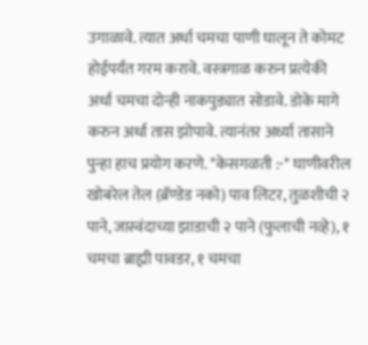उगाळावे. त्यात अर्धा चमचा पाणी घालून ते कोमट होईपर्यंत गरम करावे. वस्त्रगाळ करुन प्रत्येकी अर्धा चमचा दोन्ही नाकपुड्यात सोडावे. डोके मागे करुन अर्धा तास झोपावे. त्यानंतर अर्ध्या तासाने पुन्हा हाच प्रयोग करणे. *केसगळती :-* घाणीवरील खोबरेल तेल (ब्रॅण्डेड नको) पाव लिटर, तुळशीची २ पाने, जास्वंदाच्या झाडाची २ पाने (फुलाची नव्हे), १ चमचा ब्राह्मी पावडर, १ चमचा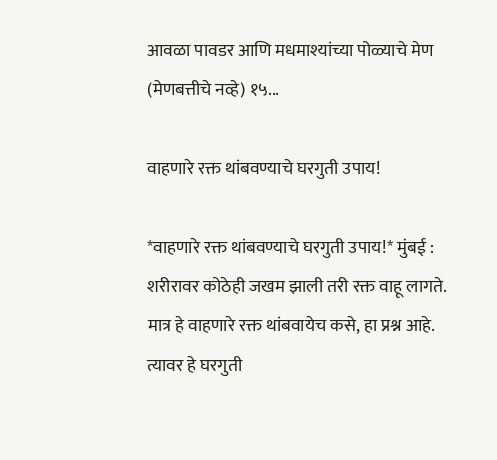आवळा पावडर आणि मधमाश्यांच्या पोळ्याचे मेण (मेणबत्तीचे नव्हे) १५...

वाहणारे रक्त थांबवण्याचे घरगुती उपाय!

*वाहणारे रक्त थांबवण्याचे घरगुती उपाय!* मुंबई : शरीरावर कोठेही जखम झाली तरी रक्त वाहू लागते. मात्र हे वाहणारे रक्त थांबवायेच कसे, हा प्रश्न आहे. त्यावर हे घरगुती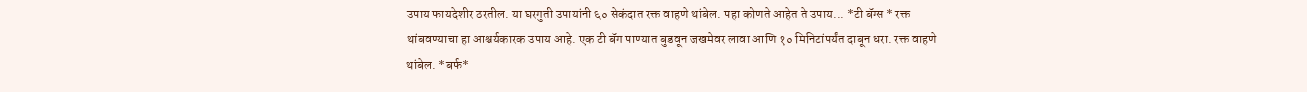उपाय फायदेशीर ठरतील. या घरगुती उपायांनी ६० सेकंदात रक्त वाहणे थांबेल. पहा कोणते आहेत ते उपाय... *टी बॅग्स * रक्त थांबवण्याचा हा आश्चर्यकारक उपाय आहे. एक टी बॅग पाण्यात बुडवून जखमेवर लावा आणि १० मिनिटांपर्यंत दाबून धरा. रक्त वाहणे थांबेल. *बर्फ*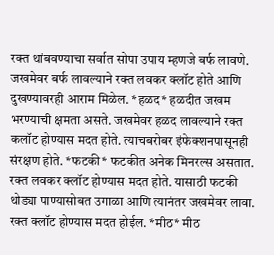रक्त थांबवण्याचा सर्वात सोपा उपाय म्हणजे बर्फ लावणे. जखमेवर बर्फ लावल्याने रक्त लवकर क्लॉट होते आणि दुखण्यावरही आराम मिळेल. *हळद* हळदीत जखम भरण्याची क्षमता असते. जखमेवर हळद लावल्याने रक्त कलॉट होण्यास मदत होते. त्याचबरोबर इंफेक्शनपासूनही संरक्षण होते. *फटकी* फटकीत अनेक मिनरल्स असतात. रक्त लवकर क्लॉट होण्यास मदत होते. यासाठी फटकी थोड्या पाण्यासोबत उगाळा आणि त्यानंतर जखमेवर लावा. रक्त क्लॉट होण्यास मदत होईल. *मीठ* मीठ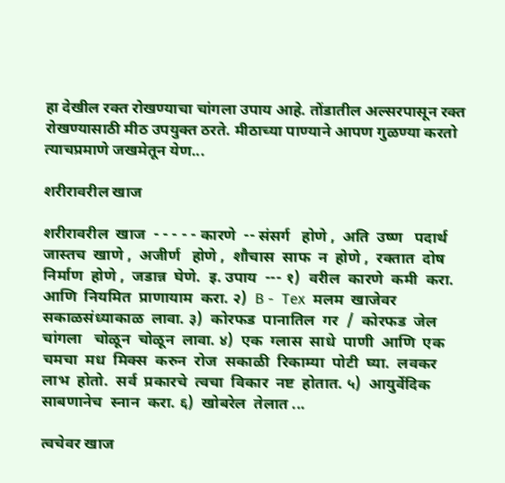हा देखील रक्त रोखण्याचा चांगला उपाय आहे. तोंडातील अल्सरपासून रक्त रोखण्यासाठी मीठ उपयुक्त ठरते. मीठाच्या पाण्याने आपण गुळण्या करतो त्याचप्रमाणे जखमेतून येण...

शरीरावरील खाज

शरीरावरील  खाज  - - - - - कारणे  -- संसर्ग   होणे ,  अति  उष्ण   पदार्थ   जास्तच  खाणे ,  अजीर्ण   होणे ,  शौचास  साफ  न  होणे ,  रक्तात  दोष  निर्माण  होणे ,  जडान्न  घेणे.  इ. उपाय  --- १)  वरील  कारणे  कमी  करा.  आणि  नियमित  प्राणायाम  करा. २)  B -  Tex  मलम  खाजेवर  सकाळसंध्याकाळ  लावा. ३)  कोरफड  पानातिल  गर  /  कोरफड  जेल  चांगला   चोळून  चोळून  लावा. ४)  एक  ग्लास  साधे  पाणी  आणि  एक  चमचा  मध  मिक्स  करुन  रोज  सकाळी  रिकाम्या  पोटी  घ्या.  लवकर  लाभ  होतो.  सर्व  प्रकारचे  त्वचा  विकार  नष्ट  होतात. ५)  आयुर्वेदिक  साबणानेच  स्नान  करा. ६)  खोबरेल  तेलात ...

त्वचेवर खाज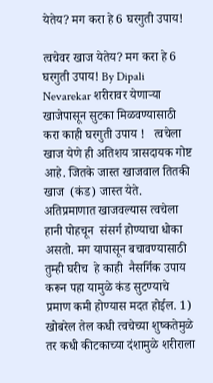येतेय? मग करा हे 6 घरगुती उपाय!

त्वचेवर खाज येतेय? मग करा हे 6 घरगुती उपाय! By Dipali Nevarekar शरीरावर येणार्‍या खाजेपासून सुटका मिळवण्यासाठी करा काही घरगुती उपाय !   त्वचेला खाज येणे ही अतिशय त्रासदायक गोष्ट आहे. जितके जास्त खाजवाल तितकी खाज  (कंड) जास्त येते. अतिप्रमाणात खाजवल्यास त्वचेला हानी पोहचून  संसर्ग होण्याचा धोका असतो. मग यापासून बचावण्यासाठी तुम्ही घरीच  हे काही  नैसर्गिक उपाय करून पहा यामुळे कंड सुटण्याचे प्रमाण कमी होण्यास मदत होईल. 1) खोबरेल तेल कधी त्वचेच्या शुष्कतेमुळे तर कधी कीटकाच्या दंशामुळे शरीराला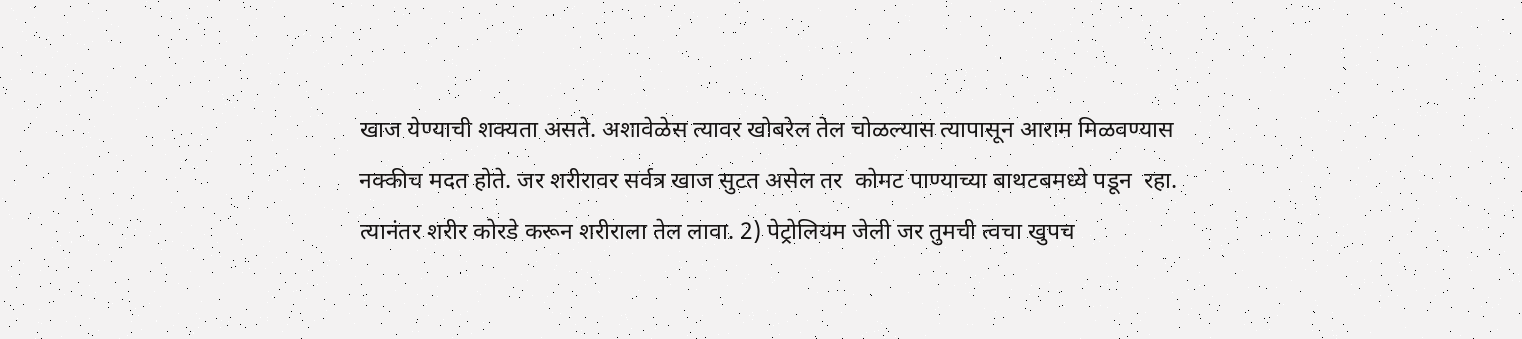खाज येण्याची शक्यता असते. अशावेळेस त्यावर खोबरेल तेल चोळल्यास त्यापासून आराम मिळवण्यास नक्कीच मदत होते. जर शरीरावर सर्वत्र खाज सुटत असेल तर  कोमट पाण्याच्या बाथटबमध्ये पडून  रहा. त्यानंतर शरीर कोरडे करून शरीराला तेल लावा. 2) पेट्रोलियम जेली जर तुमची त्वचा खुपच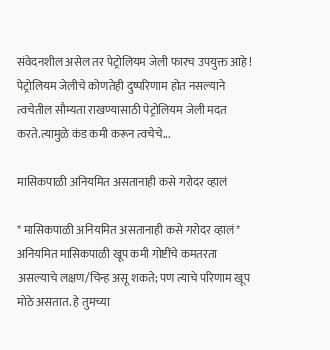संवेदनशील असेल तर पेट्रोलियम जेली फारच उपयुक्त आहे ! पेट्रोलियम जेलीचे कोणतेही दुष्परिणाम होत नसल्याने त्वचेतील सौम्यता राखण्यासाठी पेट्रोलियम जेली मदत करते.त्यामुळे कंड कमी करून त्वचेचे...

मासिकपाळी अनियमित असतानाही कसे गरोदर व्हालं

* मासिकपाळी अनियमित असतानाही कसे गरोदर व्हालं* अनियमित मासिकपाळी खूप कमी गोष्टींचे कमतरता असल्याचे लक्षण/चिन्ह असू शकते; पण त्याचे परिणाम खूप मोठे असतात. हे तुमच्या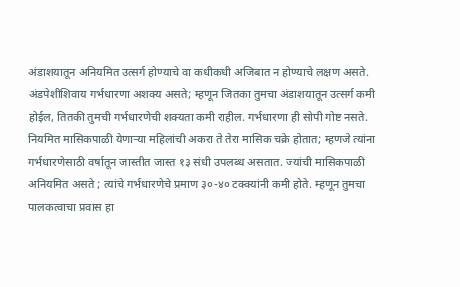अंडाशयातून अनियमित उत्सर्ग होण्याचे वा कधीकधी अजिबात न होण्याचे लक्षण असते. अंडपेशीशिवाय गर्भधारणा अशक्य असते; म्हणून जितका तुमचा अंडाशयातून उत्सर्ग कमी होईल, तितकी तुमची गर्भधारणेची शक्यता कमी राहील. गर्भधारणा ही सोपी गोष्ट नसते. नियमित मासिकपाळी येणाऱ्या महिलांची अकरा ते तेरा मासिक चक्रे होतात; म्हणजे त्यांना गर्भधारणेसाठी वर्षातून जास्तीत जास्त १३ संधी उपलब्ध असतात. ज्यांची मासिकपाळी अनियमित असते ; त्यांचे गर्भधारणेचे प्रमाण ३०-४० टक्क्यांनी कमी होते. म्हणून तुमचा पालकत्वाचा प्रवास हा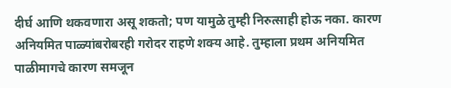दीर्घ आणि थकवणारा असू शकतो; पण यामुळे तुम्ही निरुत्साही होऊ नका. कारण अनियमित पाळ्यांबरोबरही गरोदर राहणे शक्य आहे. तुम्हाला प्रथम अनियमित पाळीमागचे कारण समजून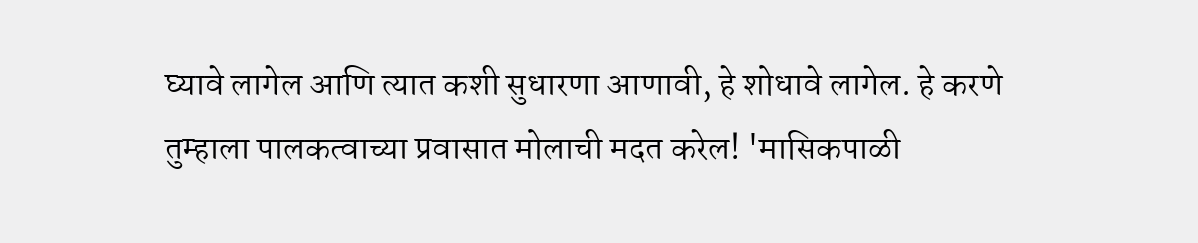घ्यावे लागेल आणि त्यात कशी सुधारणा आणावी, हे शोधावे लागेल. हे करणे तुम्हाला पालकत्वाच्या प्रवासात मोलाची मदत करेल! 'मासिकपाळी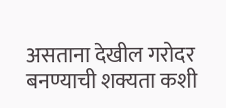असताना देखील गरोदर बनण्याची शक्यता कशी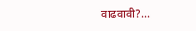वाढवावी?...